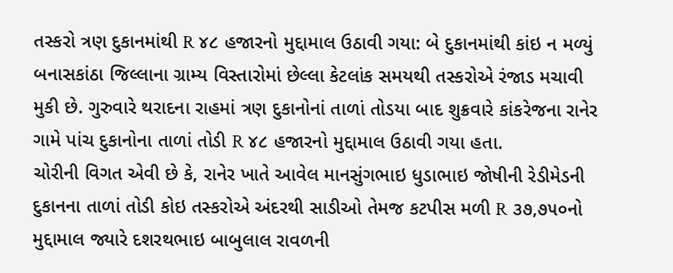તસ્કરો ત્રણ દુકાનમાંથી R ૪૮ હજારનો મુદ્દામાલ ઉઠાવી ગયા: બે દુકાનમાંથી કાંઇ ન મળ્યું
બનાસકાંઠા જિલ્લાના ગ્રામ્ય વિસ્તારોમાં છેલ્લા કેટલાંક સમયથી તસ્કરોએ રંજાડ મચાવી મુકી છે. ગુરુવારે થરાદના રાહમાં ત્રણ દુકાનોનાં તાળાં તોડયા બાદ શુક્રવારે કાંકરેજના રાનેર ગામે પાંચ દુકાનોના તાળાં તોડી R ૪૮ હજારનો મુદ્દામાલ ઉઠાવી ગયા હતા.
ચોરીની વિગત એવી છે કે, રાનેર ખાતે આવેલ માનસુંગભાઇ ધુડાભાઇ જોષીની રેડીમેડની દુકાનના તાળાં તોડી કોઇ તસ્કરોએ અંદરથી સાડીઓ તેમજ કટપીસ મળી R ૩૭,૭૫૦નો મુદ્દામાલ જ્યારે દશરથભાઇ બાબુલાલ રાવળની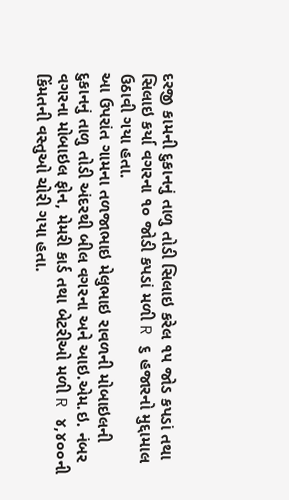દરજી કામની દુકાનનું તાળુ તોડી સિલાઇ કરેલ ૧૫ જોડ કપડાં તથા સિલાઇ કર્યા વગરના ૧૦ જોડી કપડાં મળી R ૬ હજારનો મુદ્દામાલ ઉઠાવી ગયા હતા.
આ ઉપરાંત ગામના તળજાભાઇ મેલુભાઇ રાવળની મોબાઇલની દુકાનનું તાળુ તોડી અંદરથી બીલ વગરના અને આઇ.એમ.ઇ. નંબર વગરના મોબાઇલ ફોન, મેમરી કાર્ડ તથા બેટરીઓ મળી R ૪,૪૦૦ની કિંમતની વસ્તુઓ ચોરી ગયા હતા.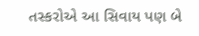તસ્કરોએ આ સિવાય પણ બે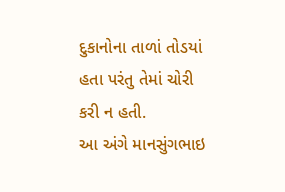દુકાનોના તાળાં તોડયાં હતા પરંતુ તેમાં ચોરી કરી ન હતી.
આ અંગે માનસુંગભાઇ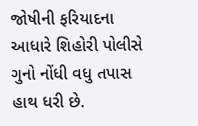જોષીની ફરિયાદના આધારે શિહોરી પોલીસે ગુનો નોંધી વધુ તપાસ હાથ ધરી છે.